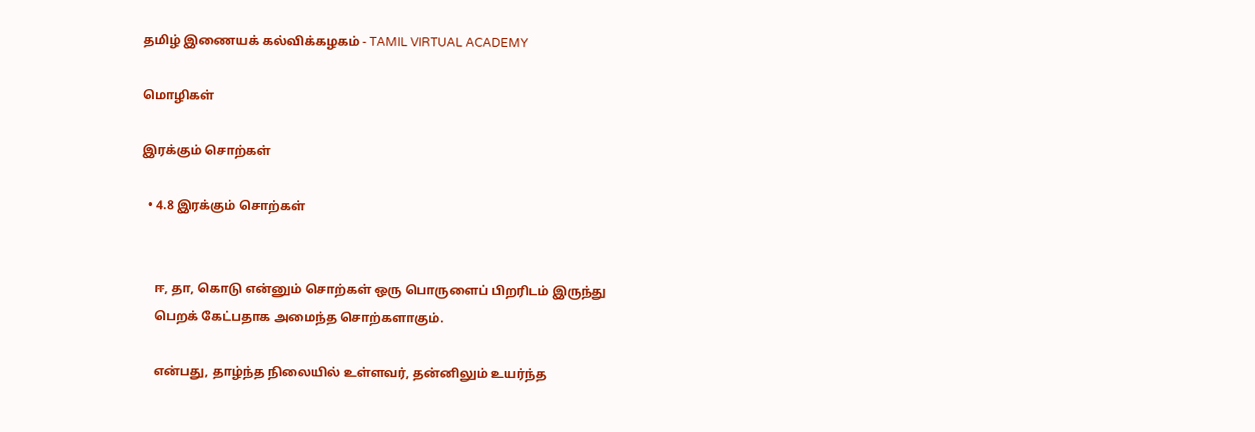தமிழ் இணையக் கல்விக்கழகம் - TAMIL VIRTUAL ACADEMY

மொழிகள்

இரக்கும் சொற்கள்

  • 4.8 இரக்கும் சொற்கள்


    ஈ, தா, கொடு என்னும் சொற்கள் ஒரு பொருளைப் பிறரிடம் இருந்து
    பெறக் கேட்பதாக அமைந்த சொற்களாகும்.

    என்பது, தாழ்ந்த நிலையில் உள்ளவர், தன்னிலும் உயர்ந்த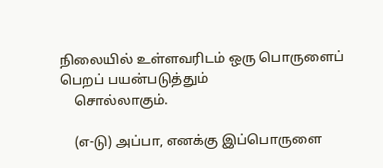நிலையில் உள்ளவரிடம் ஒரு பொருளைப் பெறப் பயன்படுத்தும்
    சொல்லாகும்.

    (எ-டு) அப்பா, எனக்கு இப்பொருளை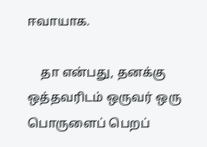ஈவாயாக.

    தா என்பது, தனக்கு ஒத்தவரிடம் ஒருவர் ஒரு பொருளைப் பெறப்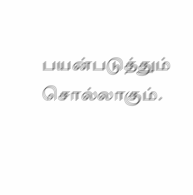பயன்படுத்தும் சொல்லாகும்.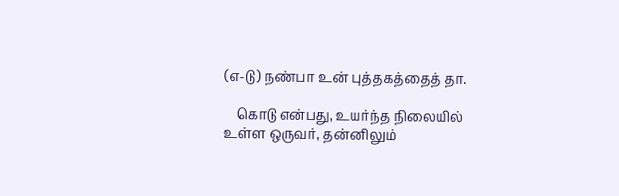(எ-டு) நண்பா உன் புத்தகத்தைத் தா.

    கொடு என்பது, உயர்ந்த நிலையில் உள்ள ஒருவர், தன்னிலும்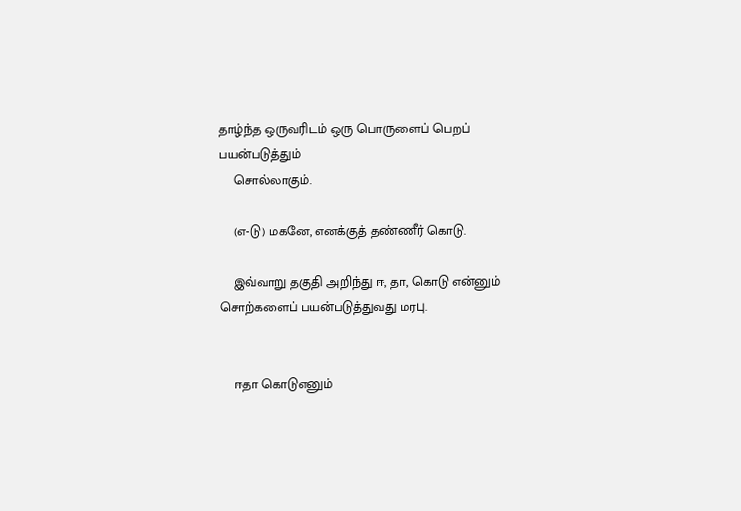தாழ்ந்த ஒருவரிடம் ஒரு பொருளைப் பெறப் பயன்படுத்தும்
    சொல்லாகும்.

    (எ-டு) மகனே, எனக்குத் தண்ணீர் கொடு.

    இவ்வாறு தகுதி அறிந்து ஈ, தா, கொடு என்னும் சொற்களைப் பயன்படுத்துவது மரபு.


    ஈதா கொடுஎனும்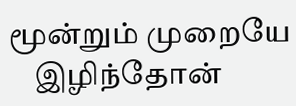மூன்றும் முறையே
    இழிந்தோன்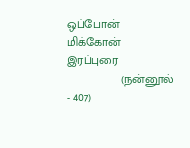ஒப்போன் மிக்கோன் இரப்புரை
                (நன்னூல் - 407)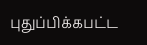புதுப்பிக்கபட்ட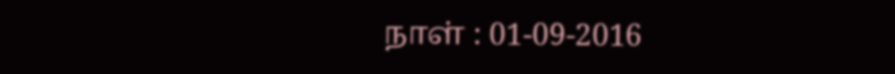நாள் : 01-09-2016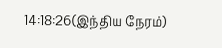14:18:26(இந்திய நேரம்)